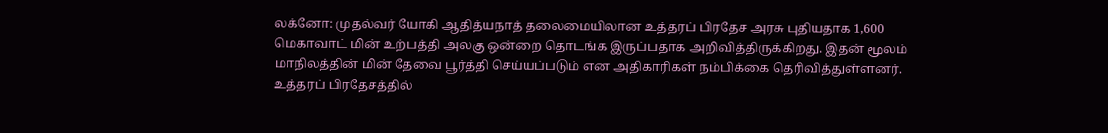லக்னோ: முதல்வர் யோகி ஆதித்யநாத் தலைமையிலான உத்தரப் பிரதேச அரசு புதியதாக 1,600 மெகாவாட் மின் உற்பத்தி அலகு ஒன்றை தொடங்க இருப்பதாக அறிவித்திருக்கிறது. இதன் மூலம் மாநிலத்தின் மின் தேவை பூர்த்தி செய்யப்படும் என அதிகாரிகள் நம்பிக்கை தெரிவித்துள்ளனர். உத்தரப் பிரதேசத்தில்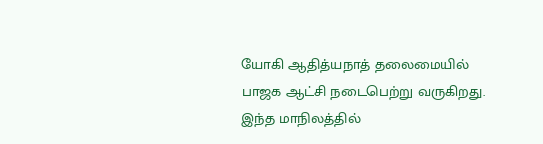யோகி ஆதித்யநாத் தலைமையில் பாஜக ஆட்சி நடைபெற்று வருகிறது. இந்த மாநிலத்தில்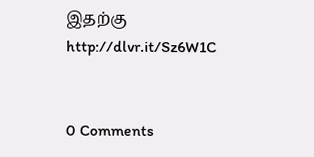இதற்கு
http://dlvr.it/Sz6W1C


0 Comments